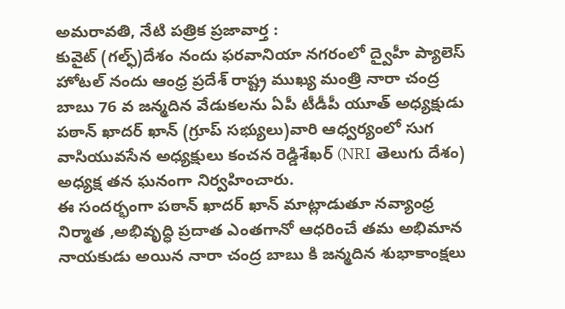అమరావతి, నేటి పత్రిక ప్రజావార్త :
కువైట్ (గల్ఫ్)దేశం నందు ఫరవానియా నగరంలో ద్వైహీ ప్యాలెస్ హోటల్ నందు ఆంధ్ర ప్రదేశ్ రాష్ట్ర ముఖ్య మంత్రి నారా చంద్ర బాబు 76 వ జన్మదిన వేడుకలను ఏపీ టీడీపీ యూత్ అధ్యక్షుడు పఠాన్ ఖాదర్ ఖాన్ (గ్రూప్ సభ్యులు)వారి ఆధ్వర్యంలో సుగ వాసియువసేన అధ్యక్షులు కంచన రెడ్డిశేఖర్ (NRI తెలుగు దేశం) అధ్యక్ష తన ఘనంగా నిర్వహించారు.
ఈ సందర్భంగా పఠాన్ ఖాదర్ ఖాన్ మాట్లాడుతూ నవ్యాంధ్ర నిర్మాత ,అభివృద్ధి ప్రదాత ఎంతగానో ఆధరించే తమ అభిమాన నాయకుడు అయిన నారా చంద్ర బాబు కి జన్మదిన శుభాకాంక్షలు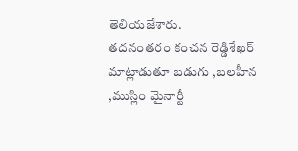తెలియజేశారు.
తదనంతరం కంచన రెడ్డిశేఖర్ మాట్లాడుతూ బడుగు ,బలహీన ,ముస్లిం మైనార్టీ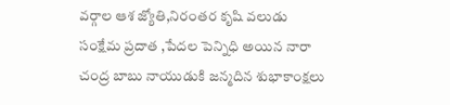వర్గాల ఆశ జ్యోతి,నిరంతర కృషి వలుడు సంక్షేమ ప్రదాత ,పేదల పెన్నిధి అయిన నారా చంద్ర బాబు నాయుడుకి జన్మదిన శుభాకాంక్షలు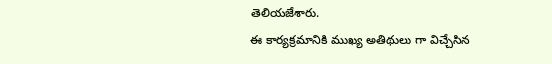తెలియజేశారు.
ఈ కార్యక్రమానికి ముఖ్య అతిథులు గా విచ్చేసిన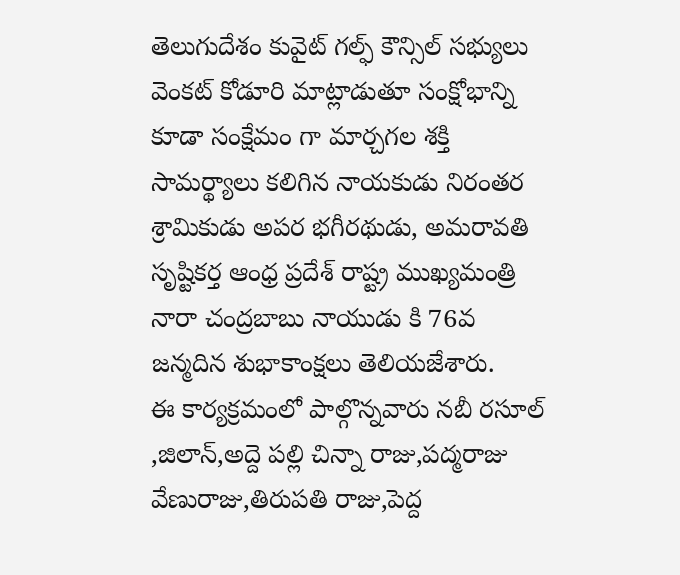తెలుగుదేశం కువైట్ గల్ఫ్ కౌన్సిల్ సభ్యులు వెంకట్ కోడూరి మాట్లాడుతూ సంక్షోభాన్ని కూడా సంక్షేమం గా మార్చగల శక్తి సామర్థ్యాలు కలిగిన నాయకుడు నిరంతర శ్రామికుడు అపర భగీరథుడు, అమరావతి సృష్టికర్త ఆంధ్ర ప్రదేశ్ రాష్ట్ర ముఖ్యమంత్రి నారా చంద్రబాబు నాయుడు కి 76వ జన్మదిన శుభాకాంక్షలు తెలియజేశారు.
ఈ కార్యక్రమంలో పాల్గొన్నవారు నబీ రసూల్ ,జిలాన్,అద్దె పల్లి చిన్నా రాజు,పద్మరాజు వేణురాజు,తిరుపతి రాజు,పెద్ద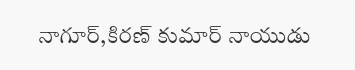నాగూర్,కిరణ్ కుమార్ నాయుడు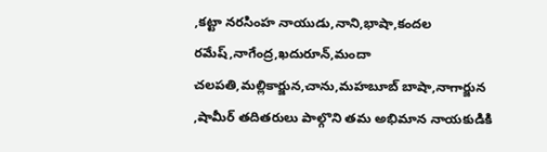,కట్టా నరసింహ నాయుడు,నాని,భాషా,కందల రమేష్,నాగేంద్ర,ఖదురూన్,మందా చలపతి,మల్లికార్జున,చాను,మహబూబ్ బాషా,నాగార్జున ,షామీర్ తదితరులు పాల్గొని తమ అభిమాన నాయకుడికి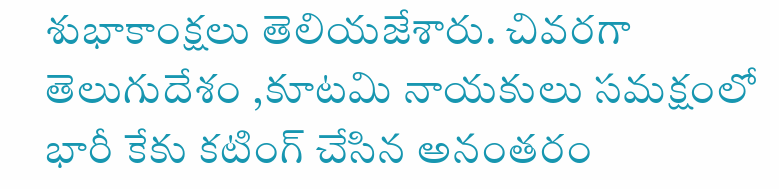శుభాకాంక్షలు తెలియజేశారు. చివరగా తెలుగుదేశం ,కూటమి నాయకులు సమక్షంలో భారీ కేకు కటింగ్ చేసిన అనంతరం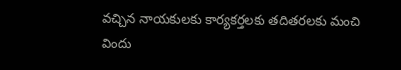వచ్చిన నాయకులకు కార్యకర్తలకు తదితరలకు మంచి విందు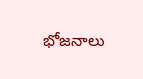భోజనాలు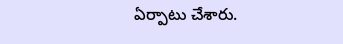ఏర్పాటు చేశారు.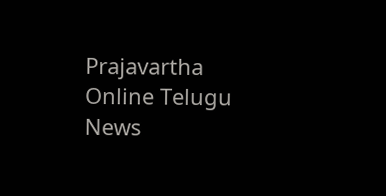Prajavartha Online Telugu News